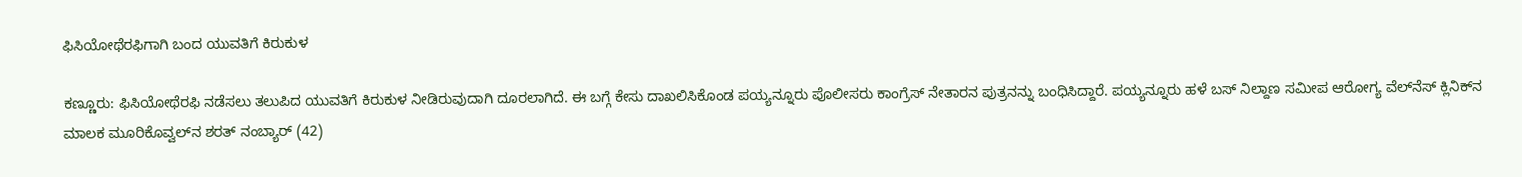ಫಿಸಿಯೋಥೆರಫಿಗಾಗಿ ಬಂದ ಯುವತಿಗೆ ಕಿರುಕುಳ

ಕಣ್ಣೂರು: ಫಿಸಿಯೋಥೆರಫಿ ನಡೆಸಲು ತಲುಪಿದ ಯುವತಿಗೆ ಕಿರುಕುಳ ನೀಡಿರುವುದಾಗಿ ದೂರಲಾಗಿದೆ. ಈ ಬಗ್ಗೆ ಕೇಸು ದಾಖಲಿಸಿಕೊಂಡ ಪಯ್ಯನ್ನೂರು ಪೊಲೀಸರು ಕಾಂಗ್ರೆಸ್ ನೇತಾರನ ಪುತ್ರನನ್ನು ಬಂಧಿಸಿದ್ದಾರೆ. ಪಯ್ಯನ್ನೂರು ಹಳೆ ಬಸ್ ನಿಲ್ದಾಣ ಸಮೀಪ ಆರೋಗ್ಯ ವೆಲ್‌ನೆಸ್ ಕ್ಲಿನಿಕ್‌ನ ಮಾಲಕ ಮೂರಿಕೊವ್ವಲ್‌ನ ಶರತ್ ನಂಬ್ಯಾರ್ (42)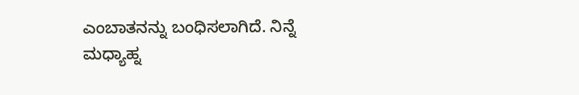ಎಂಬಾತನನ್ನು ಬಂಧಿಸಲಾಗಿದೆ. ನಿನ್ನೆ ಮಧ್ಯಾಹ್ನ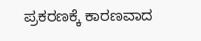ಪ್ರಕರಣಕ್ಕೆ ಕಾರಣವಾದ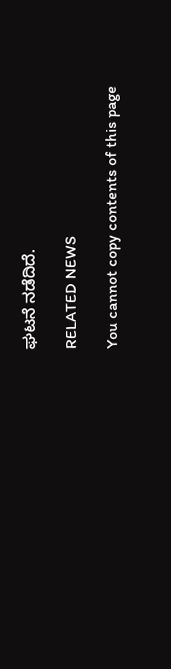ಘಟನೆ ನಡೆದಿದೆ.

RELATED NEWS

You cannot copy contents of this page